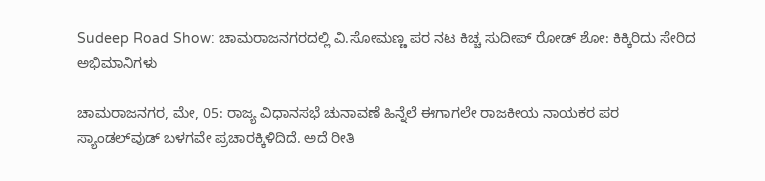Sudeep Road Show: ಚಾಮರಾಜನಗರದಲ್ಲಿ ವಿ.ಸೋಮಣ್ಣ ಪರ ನಟ ಕಿಚ್ಚ ಸುದೀಪ್‌ ರೋಡ್‌ ಶೋ: ಕಿಕ್ಕಿರಿದು ಸೇರಿದ ಅಭಿಮಾನಿಗಳು

ಚಾಮರಾಜನಗರ, ಮೇ, 05: ರಾಜ್ಯ ವಿಧಾನಸಭೆ ಚುನಾವಣೆ ಹಿನ್ನೆಲೆ ಈಗಾಗಲೇ ರಾಜಕೀಯ ನಾಯಕರ ಪರ ಸ್ಯಾಂಡಲ್‌ವುಡ್‌ ಬಳಗವೇ ಪ್ರಚಾರಕ್ಕಿಳಿದಿದೆ. ಅದೆ ರೀತಿ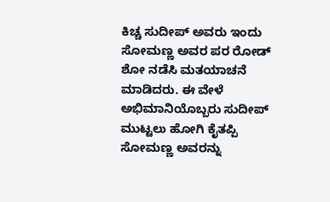ಕಿಚ್ಚ ಸುದೀಪ್‌ ಅವರು ಇಂದು ಸೋಮಣ್ಣ ಅವರ ಪರ ರೋಡ್‌ ಶೋ ನಡೆಸಿ ಮತಯಾಚನೆ ಮಾಡಿದರು. ಈ ವೇಳೆ ಅಭಿಮಾನಿಯೊಬ್ಬರು ಸುದೀಪ್‌ ಮುಟ್ಟಲು ಹೋಗಿ ಕೈತಪ್ಪಿ ಸೋಮಣ್ಣ ಅವರನ್ನು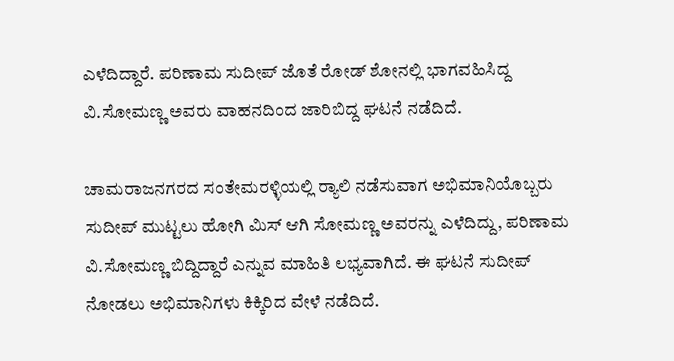ಎಳೆದಿದ್ದಾರೆ. ಪರಿಣಾಮ ಸುದೀಪ್ ಜೊತೆ ರೋಡ್ ಶೋನಲ್ಲಿ ಭಾಗವಹಿಸಿದ್ದ ವಿ.ಸೋಮಣ್ಣ ಅವರು ವಾಹನದಿಂದ ಜಾರಿಬಿದ್ದ ಘಟನೆ ನಡೆದಿದೆ.

ಚಾಮರಾಜನಗರದ ಸಂತೇಮರಳ್ಳಿಯಲ್ಲಿ ರ್‍ಯಾಲಿ ನಡೆಸುವಾಗ ಅಭಿಮಾನಿಯೊಬ್ಬರು ಸುದೀಪ್ ಮುಟ್ಟಲು ಹೋಗಿ ಮಿಸ್ ಆಗಿ ಸೋಮಣ್ಣ ಅವರನ್ನು ಎಳೆದಿದ್ದು, ಪರಿಣಾಮ ವಿ.ಸೋಮಣ್ಣ ಬಿದ್ದಿದ್ದಾರೆ ಎನ್ನುವ ಮಾಹಿತಿ ಲಭ್ಯವಾಗಿದೆ. ಈ ಘಟನೆ ಸುದೀಪ್ ನೋಡಲು ಅಭಿಮಾನಿಗಳು ಕಿಕ್ಕಿರಿದ ವೇಳೆ ನಡೆದಿದೆ.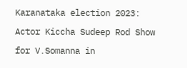Karanataka election 2023: Actor Kiccha Sudeep Rod Show for V.Somanna in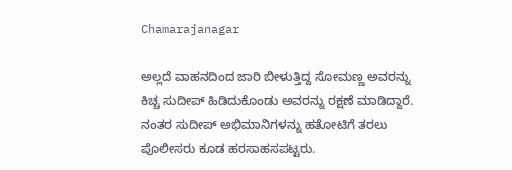Chamarajanagar

ಅಲ್ಲದೆ ವಾಹನದಿಂದ ಜಾರಿ ಬೀಳುತ್ತಿದ್ದ ಸೋಮಣ್ಣ ಅವರನ್ನು ಕಿಚ್ಚ ಸುದೀಪ್ ಹಿಡಿದುಕೊಂಡು ಅವರನ್ನು ರಕ್ಷಣೆ ಮಾಡಿದ್ದಾರೆ. ನಂತರ ಸುದೀಪ್‌ ಅಭಿಮಾನಿಗಳನ್ನು ಹತೋಟಿಗೆ ತರಲು ಪೊಲೀಸರು ಕೂಡ ಹರಸಾಹಸಪಟ್ಟರು.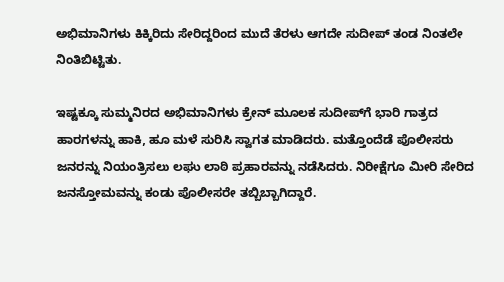ಅಭಿಮಾನಿಗಳು ಕಿಕ್ಕಿರಿದು ಸೇರಿದ್ದರಿಂದ ಮುದೆ ತೆರಳು ಆಗದೇ ಸುದೀಪ್ ತಂಡ ನಿಂತಲೇ ನಿಂತಿಬಿಟ್ಟಿತು.

ಇಷ್ಟಕ್ಕೂ ಸುಮ್ಮನಿರದ ಅಭಿಮಾನಿಗಳು ಕ್ರೇನ್ ಮೂಲಕ ಸುದೀಪ್‌ಗೆ ಭಾರಿ ಗಾತ್ರದ ಹಾರಗಳನ್ನು ಹಾಕಿ, ಹೂ ಮಳೆ ಸುರಿಸಿ ಸ್ವಾಗತ ಮಾಡಿದರು. ಮತ್ತೊಂದೆಡೆ ಪೊಲೀಸರು ಜನರನ್ನು ನಿಯಂತ್ರಿಸಲು ಲಘು ಲಾಠಿ ಪ್ರಹಾರವನ್ನು ನಡೆಸಿದರು. ನಿರೀಕ್ಷೆಗೂ‌ ಮೀರಿ ಸೇರಿದ ಜನಸ್ತೋಮವನ್ನು ಕಂಡು ಪೊಲೀಸರೇ ತಬ್ಬಿಬ್ಬಾಗಿದ್ದಾರೆ.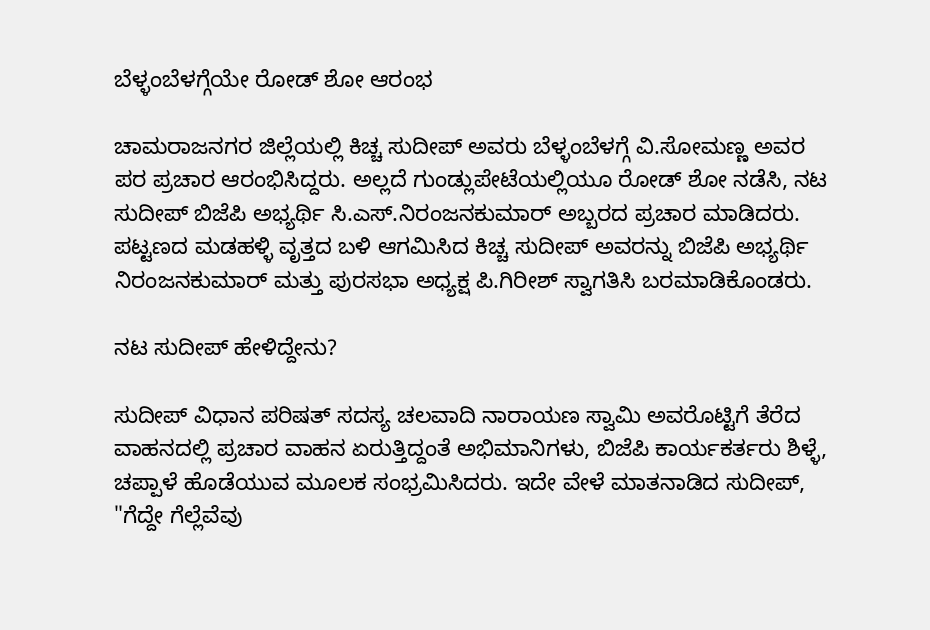ಬೆಳ್ಳಂಬೆಳಗ್ಗೆಯೇ ರೋಡ್‌ ಶೋ ಆರಂಭ

ಚಾಮರಾಜನಗರ ಜಿಲ್ಲೆಯಲ್ಲಿ ಕಿಚ್ಚ ಸುದೀಪ್‌ ಅವರು ಬೆಳ್ಳಂಬೆಳಗ್ಗೆ ವಿ.ಸೋಮಣ್ಣ ಅವರ ಪರ ಪ್ರಚಾರ ಆರಂಭಿಸಿದ್ದರು. ಅಲ್ಲದೆ ಗುಂಡ್ಲುಪೇಟೆಯಲ್ಲಿಯೂ ರೋಡ್‌ ಶೋ ನಡೆಸಿ, ನಟ ಸುದೀಪ್ ಬಿಜೆಪಿ ಅಭ್ಯರ್ಥಿ ಸಿ.ಎಸ್.ನಿರಂಜನಕುಮಾರ್ ಅಬ್ಬರದ ಪ್ರಚಾರ ಮಾಡಿದರು. ಪಟ್ಟಣದ ಮಡಹಳ್ಳಿ ವೃತ್ತದ ಬಳಿ ಆಗಮಿಸಿದ ಕಿಚ್ಚ ಸುದೀಪ್ ಅವರನ್ನು ಬಿಜೆಪಿ ಅಭ್ಯರ್ಥಿ ನಿರಂಜನಕುಮಾರ್ ಮತ್ತು ಪುರಸಭಾ ಅಧ್ಯಕ್ಷ ಪಿ.ಗಿರೀಶ್ ಸ್ವಾಗತಿಸಿ ಬರಮಾಡಿಕೊಂಡರು.

ನಟ ಸುದೀಪ್ ಹೇಳಿದ್ದೇನು?

ಸುದೀಪ್ ವಿಧಾನ ಪರಿಷತ್ ಸದಸ್ಯ ಚಲವಾದಿ ನಾರಾಯಣ ಸ್ವಾಮಿ ಅವರೊಟ್ಟಿಗೆ ತೆರೆದ ವಾಹನದಲ್ಲಿ ಪ್ರಚಾರ ವಾಹನ ಏರುತ್ತಿದ್ದಂತೆ ಅಭಿಮಾನಿಗಳು, ಬಿಜೆಪಿ ಕಾರ್ಯಕರ್ತರು ಶಿಳ್ಳೆ, ಚಪ್ಪಾಳೆ ಹೊಡೆಯುವ ಮೂಲಕ ಸಂಭ್ರಮಿಸಿದರು. ಇದೇ ವೇಳೆ ಮಾತನಾಡಿದ ಸುದೀಪ್, "ಗೆದ್ದೇ ಗೆಲ್ಲೆವೆವು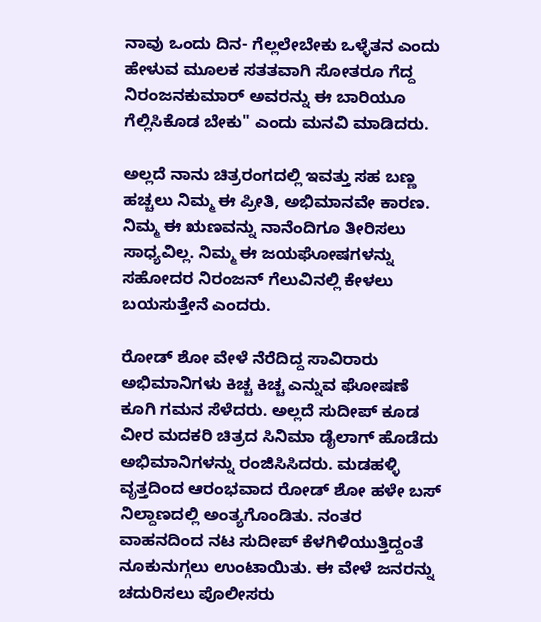ನಾವು ಒಂದು ದಿನ- ಗೆಲ್ಲಲೇಬೇಕು ಒಳ್ಳೆತನ ಎಂದು ಹೇಳುವ ಮೂಲಕ ಸತತವಾಗಿ ಸೋತರೂ ಗೆದ್ದ ನಿರಂಜನಕುಮಾರ್ ಅವರನ್ನು ಈ ಬಾರಿಯೂ ಗೆಲ್ಲಿಸಿಕೊಡ ಬೇಕು" ಎಂದು ಮನವಿ ಮಾಡಿದರು.

ಅಲ್ಲದೆ ನಾನು ಚಿತ್ರರಂಗದಲ್ಲಿ ಇವತ್ತು ಸಹ ಬಣ್ಣ ಹಚ್ಚಲು ನಿಮ್ಮ ಈ ಪ್ರೀತಿ, ಅಭಿಮಾನವೇ ಕಾರಣ. ನಿಮ್ಮ ಈ ಋಣವನ್ನು ನಾನೆಂದಿಗೂ ತೀರಿಸಲು ಸಾಧ್ಯವಿಲ್ಲ. ನಿಮ್ಮ ಈ ಜಯಘೋಷಗಳನ್ನು ಸಹೋದರ ನಿರಂಜನ್ ಗೆಲುವಿನಲ್ಲಿ ಕೇಳಲು ಬಯಸುತ್ತೇನೆ ಎಂದರು.

ರೋಡ್ ಶೋ ವೇಳೆ ನೆರೆದಿದ್ದ ಸಾವಿರಾರು ಅಭಿಮಾನಿಗಳು ಕಿಚ್ಚ ಕಿಚ್ಚ ಎನ್ನುವ ಘೋಷಣೆ ಕೂಗಿ ಗಮನ ಸೆಳೆದರು. ಅಲ್ಲದೆ ಸುದೀಪ್ ಕೂಡ ವೀರ ಮದಕರಿ ಚಿತ್ರದ ಸಿನಿಮಾ ಡೈಲಾಗ್ ಹೊಡೆದು ಅಭಿಮಾನಿಗಳನ್ನು ರಂಜಿಸಿಸಿದರು. ಮಡಹಳ್ಳಿ ವೃತ್ತದಿಂದ ಆರಂಭವಾದ ರೋಡ್ ಶೋ ಹಳೇ ಬಸ್ ನಿಲ್ದಾಣದಲ್ಲಿ ಅಂತ್ಯಗೊಂಡಿತು. ನಂತರ ವಾಹನದಿಂದ ನಟ ಸುದೀಪ್ ಕೆಳಗಿಳಿಯುತ್ತಿದ್ದಂತೆ ನೂಕುನುಗ್ಗಲು ಉಂಟಾಯಿತು. ಈ ವೇಳೆ ಜನರನ್ನು ಚದುರಿಸಲು ಪೊಲೀಸರು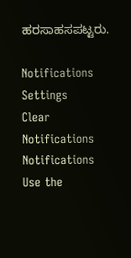ಹರಸಾಹಸಪಟ್ಟರು.

Notifications
Settings
Clear Notifications
Notifications
Use the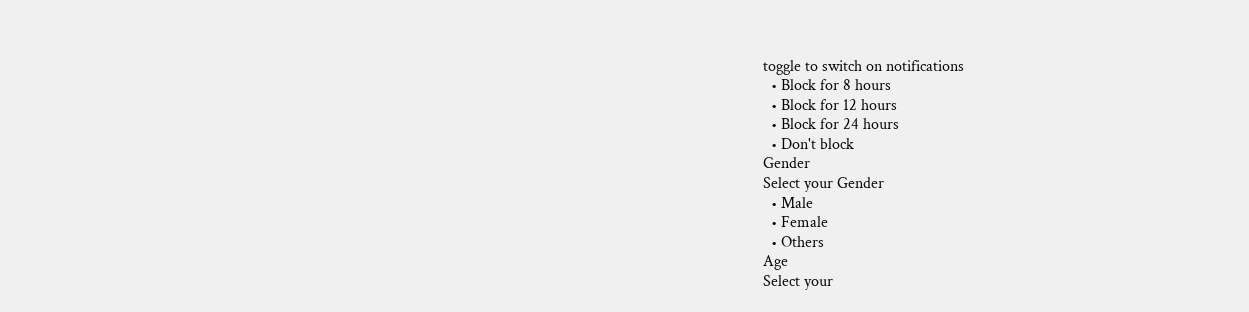toggle to switch on notifications
  • Block for 8 hours
  • Block for 12 hours
  • Block for 24 hours
  • Don't block
Gender
Select your Gender
  • Male
  • Female
  • Others
Age
Select your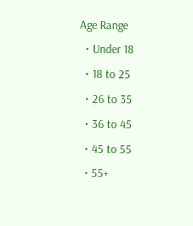Age Range
  • Under 18
  • 18 to 25
  • 26 to 35
  • 36 to 45
  • 45 to 55
  • 55+